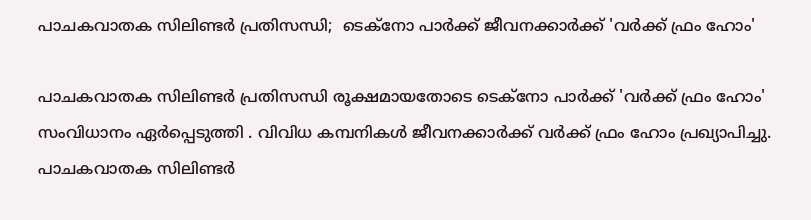പാചകവാതക സിലിണ്ടര്‍ പ്രതിസന്ധി;  ടെക്‌നോ പാര്‍ക്ക് ജീവനക്കാർക്ക് 'വര്‍ക്ക് ഫ്രം ഹോം'

പാചകവാതക സിലിണ്ടര്‍ പ്രതിസന്ധി രൂക്ഷമായതോടെ ടെക്‌നോ പാര്‍ക്ക് 'വര്‍ക്ക് ഫ്രം ഹോം' സംവിധാനം ഏര്‍പ്പെടുത്തി . വിവിധ കമ്പനികള്‍ ജീവനക്കാർക്ക് വര്‍ക്ക് ഫ്രം ഹോം പ്രഖ്യാപിച്ചു. പാചകവാതക സിലിണ്ടര്‍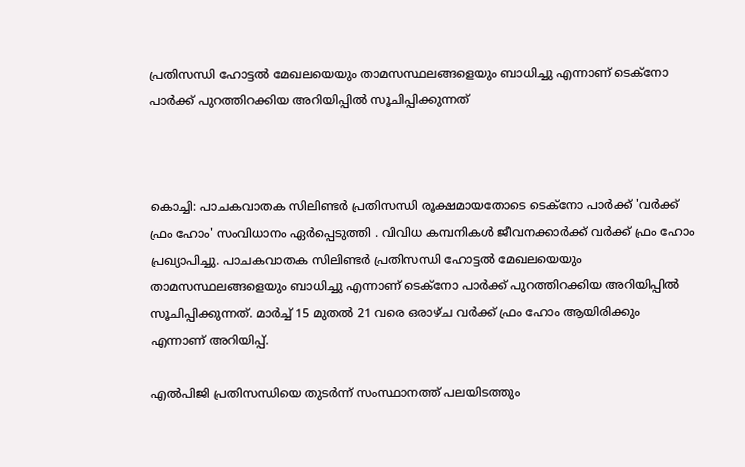പ്രതിസന്ധി ഹോട്ടല്‍ മേഖലയെയും താമസസ്ഥലങ്ങളെയും ബാധിച്ചു എന്നാണ് ടെക്‌നോ പാര്‍ക്ക് പുറത്തിറക്കിയ അറിയിപ്പില്‍ സൂചിപ്പിക്കുന്നത്



കൊച്ചി: പാചകവാതക സിലിണ്ടര്‍ പ്രതിസന്ധി രൂക്ഷമായതോടെ ടെക്‌നോ പാര്‍ക്ക് 'വര്‍ക്ക് ഫ്രം ഹോം' സംവിധാനം ഏര്‍പ്പെടുത്തി . വിവിധ കമ്പനികള്‍ ജീവനക്കാർക്ക് വര്‍ക്ക് ഫ്രം ഹോം പ്രഖ്യാപിച്ചു. പാചകവാതക സിലിണ്ടര്‍ പ്രതിസന്ധി ഹോട്ടല്‍ മേഖലയെയും താമസസ്ഥലങ്ങളെയും ബാധിച്ചു എന്നാണ് ടെക്‌നോ പാര്‍ക്ക് പുറത്തിറക്കിയ അറിയിപ്പില്‍ സൂചിപ്പിക്കുന്നത്. മാര്‍ച്ച് 15 മുതല്‍ 21 വരെ ഒരാഴ്ച വര്‍ക്ക് ഫ്രം ഹോം ആയിരിക്കും എന്നാണ് അറിയിപ്പ്.

എല്‍പിജി പ്രതിസന്ധിയെ തുടര്‍ന്ന് സംസ്ഥാനത്ത് പലയിടത്തും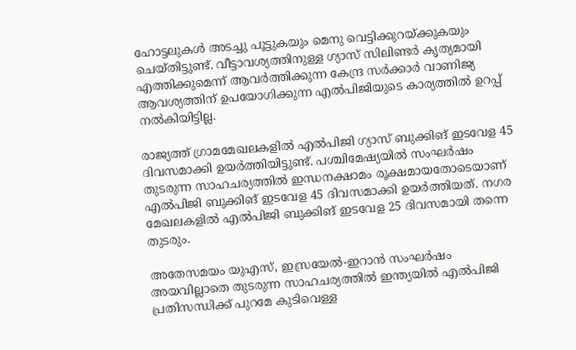ഹോട്ടലുകള്‍ അടച്ചു പൂട്ടുകയും മെനു വെട്ടിക്കുറയ്ക്കുകയും ചെയ്തിട്ടുണ്ട്. വീട്ടാവശ്യത്തിനുള്ള ഗ്യാസ് സിലിണ്ടര്‍ കൃത്യമായി എത്തിക്കുമെന്ന് ആവര്‍ത്തിക്കുന്ന കേന്ദ്ര സര്‍ക്കാര്‍ വാണിജ്യ ആവശ്യത്തിന് ഉപയോഗിക്കുന്ന എല്‍പിജിയുടെ കാര്യത്തില്‍ ഉറപ്പ് നല്‍കിയിട്ടില്ല.

രാജ്യത്ത് ഗ്രാമമേഖലകളില്‍ എല്‍പിജി ഗ്യാസ് ബുക്കിങ് ഇടവേള 45 ദിവസമാക്കി ഉയര്‍ത്തിയിട്ടുണ്ട്. പശ്ചിമേഷ്യയില്‍ സംഘര്‍ഷം തുടരുന്ന സാഹചര്യത്തില്‍ ഇന്ധനക്ഷാമം രൂക്ഷമായതോടെയാണ് എല്‍പിജി ബുക്കിങ് ഇടവേള 45 ദിവസമാക്കി ഉയര്‍ത്തിയത്. നഗര മേഖലകളില്‍ എല്‍പിജി ബുക്കിങ് ഇടവേള 25 ദിവസമായി തന്നെ തുടരും.

അതേസമയം യുഎസ്, ഇസ്രയേല്‍-ഇറാന്‍ സംഘര്‍ഷം അയവില്ലാതെ തുടരുന്ന സാഹചര്യത്തില്‍ ഇന്ത്യയില്‍ എല്‍പിജി പ്രതിസന്ധിക്ക് പുറമേ കുടിവെള്ള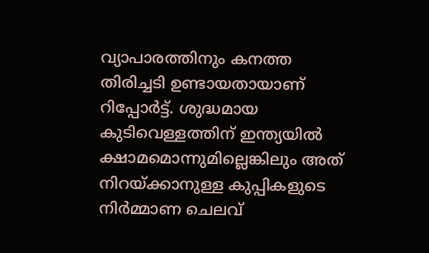വ്യാപാരത്തിനും കനത്ത തിരിച്ചടി ഉണ്ടായതായാണ് റിപ്പോര്‍ട്ട്. ശുദ്ധമായ കുടിവെള്ളത്തിന് ഇന്ത്യയില്‍ ക്ഷാമമൊന്നുമില്ലെങ്കിലും അത് നിറയ്ക്കാനുള്ള കുപ്പികളുടെ നിര്‍മ്മാണ ചെലവ്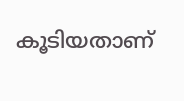കൂടിയതാണ്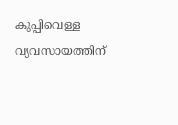കുപ്പിവെള്ള വ്യവസായത്തിന്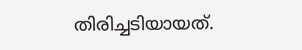തിരിച്ചടിയായത്.